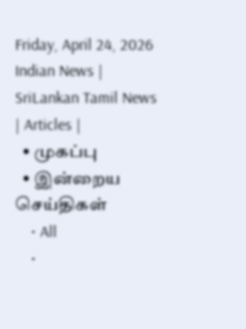Friday, April 24, 2026
Indian News | SriLankan Tamil News | Articles |
  • முகப்பு
  • இன்றைய செய்திகள்
    • All
    •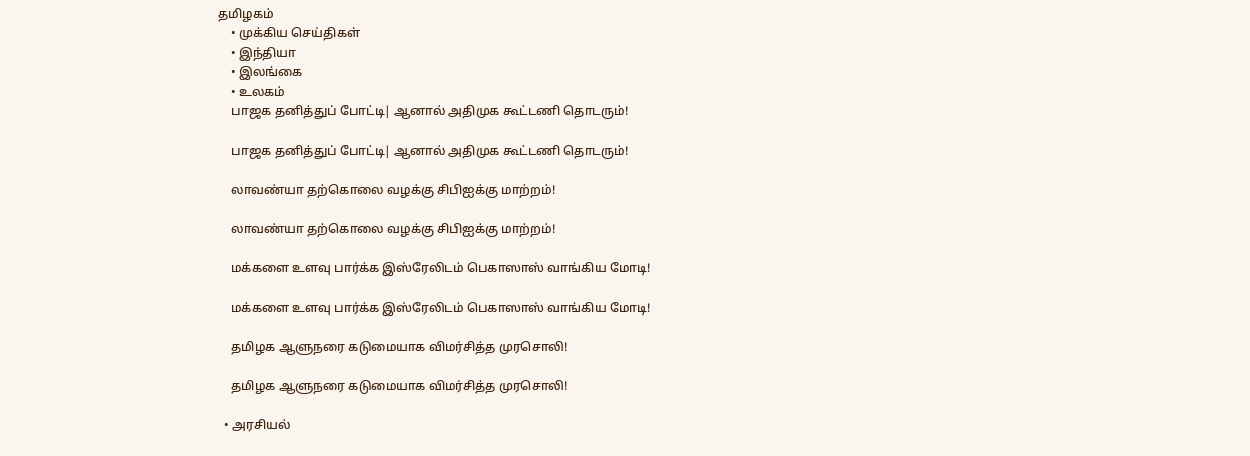தமிழகம்
    • முக்கிய செய்திகள்
    • இந்தியா
    • இலங்கை
    • உலகம்
    பாஜக தனித்துப் போட்டி| ஆனால் அதிமுக கூட்டணி தொடரும்!

    பாஜக தனித்துப் போட்டி| ஆனால் அதிமுக கூட்டணி தொடரும்!

    லாவண்யா தற்கொலை வழக்கு சிபிஐக்கு மாற்றம்!

    லாவண்யா தற்கொலை வழக்கு சிபிஐக்கு மாற்றம்!

    மக்களை உளவு பார்க்க இஸ்ரேலிடம் பெகாஸாஸ் வாங்கிய மோடி!

    மக்களை உளவு பார்க்க இஸ்ரேலிடம் பெகாஸாஸ் வாங்கிய மோடி!

    தமிழக ஆளுநரை கடுமையாக விமர்சித்த முரசொலி!

    தமிழக ஆளுநரை கடுமையாக விமர்சித்த முரசொலி!

  • அரசியல்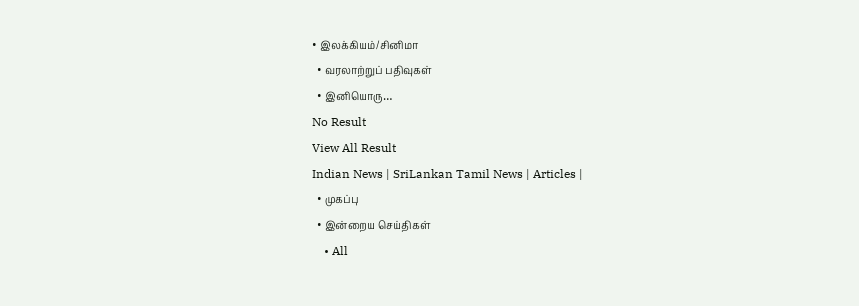• இலக்கியம்/சினிமா
  • வரலாற்றுப் பதிவுகள்
  • இனியொரு…
No Result
View All Result
Indian News | SriLankan Tamil News | Articles |
  • முகப்பு
  • இன்றைய செய்திகள்
    • All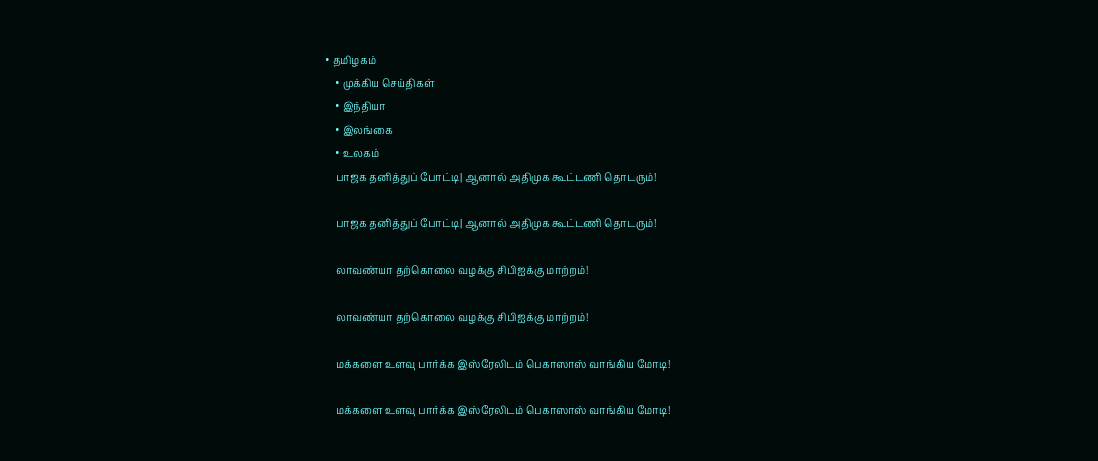• தமிழகம்
    • முக்கிய செய்திகள்
    • இந்தியா
    • இலங்கை
    • உலகம்
    பாஜக தனித்துப் போட்டி| ஆனால் அதிமுக கூட்டணி தொடரும்!

    பாஜக தனித்துப் போட்டி| ஆனால் அதிமுக கூட்டணி தொடரும்!

    லாவண்யா தற்கொலை வழக்கு சிபிஐக்கு மாற்றம்!

    லாவண்யா தற்கொலை வழக்கு சிபிஐக்கு மாற்றம்!

    மக்களை உளவு பார்க்க இஸ்ரேலிடம் பெகாஸாஸ் வாங்கிய மோடி!

    மக்களை உளவு பார்க்க இஸ்ரேலிடம் பெகாஸாஸ் வாங்கிய மோடி!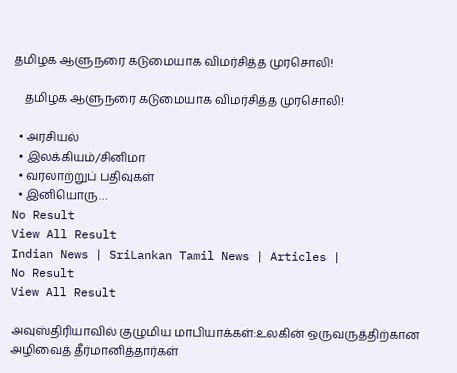தமிழக ஆளுநரை கடுமையாக விமர்சித்த முரசொலி!

    தமிழக ஆளுநரை கடுமையாக விமர்சித்த முரசொலி!

  • அரசியல்
  • இலக்கியம்/சினிமா
  • வரலாற்றுப் பதிவுகள்
  • இனியொரு…
No Result
View All Result
Indian News | SriLankan Tamil News | Articles |
No Result
View All Result

அவுஸ்திரியாவில் குழுமிய மாபியாக்கள்:உலகின் ஒருவருத்திற்கான அழிவைத் தீர்மானித்தார்கள்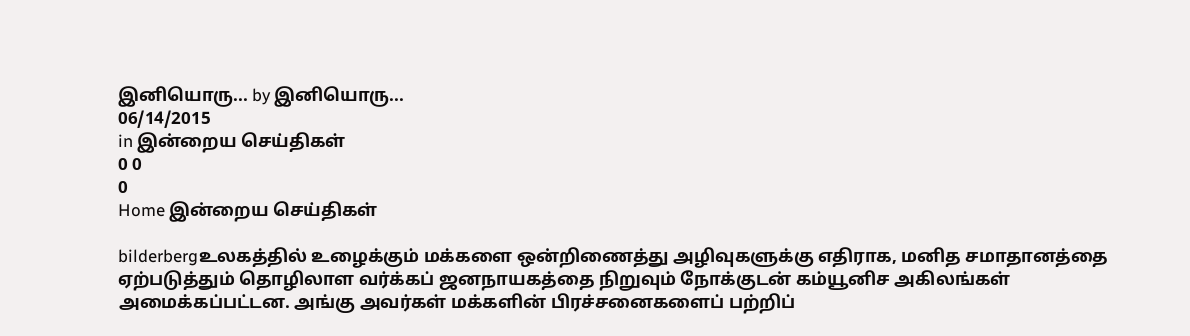இனியொரு... by இனியொரு...
06/14/2015
in இன்றைய செய்திகள்
0 0
0
Home இன்றைய செய்திகள்

bilderbergஉலகத்தில் உழைக்கும் மக்களை ஒன்றிணைத்து அழிவுகளுக்கு எதிராக, மனித சமாதானத்தை ஏற்படுத்தும் தொழிலாள வர்க்கப் ஜனநாயகத்தை நிறுவும் நோக்குடன் கம்யூனிச அகிலங்கள் அமைக்கப்பட்டன. அங்கு அவர்கள் மக்களின் பிரச்சனைகளைப் பற்றிப்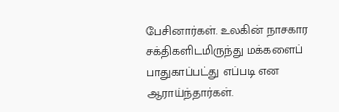பேசினார்கள். உலகின் நாசகார சக்திகளிடமிருந்து மக்களைப் பாதுகாப்பட்து எப்படி என ஆராய்ந்தார்கள்.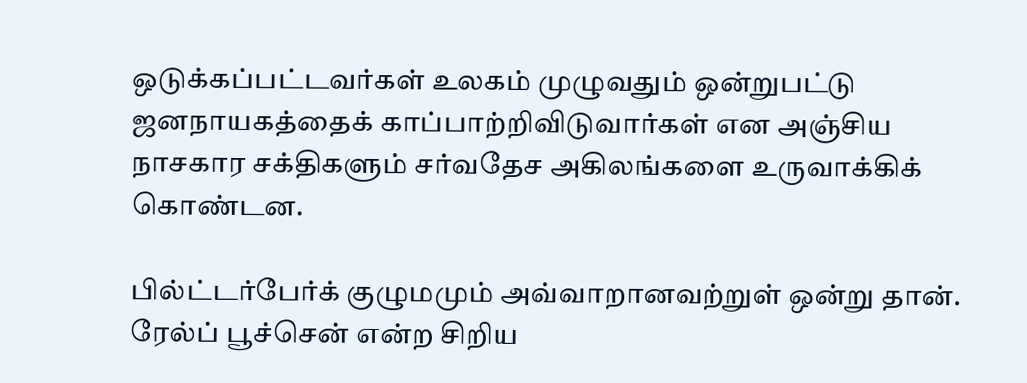ஒடுக்கப்பட்டவர்கள் உலகம் முழுவதும் ஒன்றுபட்டு ஜனநாயகத்தைக் காப்பாற்றிவிடுவார்கள் என அஞ்சிய நாசகார சக்திகளும் சர்வதேச அகிலங்களை உருவாக்கிக் கொண்டன.

பில்ட்டர்பேர்க் குழுமமும் அவ்வாறானவற்றுள் ஒன்று தான். ரேல்ப் பூச்சென் என்ற சிறிய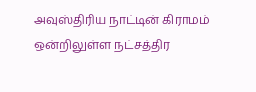அவுஸ்திரிய நாட்டின் கிராமம் ஒன்றிலுள்ள நட்சத்திர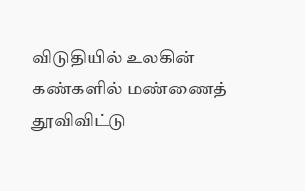விடுதியில் உலகின் கண்களில் மண்ணைத் தூவிவிட்டு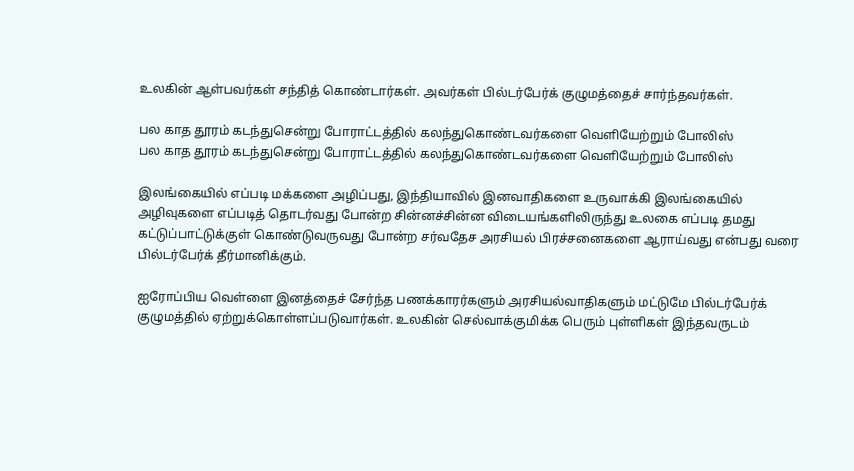உலகின் ஆள்பவர்கள் சந்தித் கொண்டார்கள். அவர்கள் பில்டர்பேர்க் குழுமத்தைச் சார்ந்தவர்கள்.

பல காத தூரம் கடந்துசென்று போராட்டத்தில் கலந்துகொண்டவர்களை வெளியேற்றும் போலிஸ்
பல காத தூரம் கடந்துசென்று போராட்டத்தில் கலந்துகொண்டவர்களை வெளியேற்றும் போலிஸ்

இலங்கையில் எப்படி மக்களை அழிப்பது, இந்தியாவில் இனவாதிகளை உருவாக்கி இலங்கையில் அழிவுகளை எப்படித் தொடர்வது போன்ற சின்னச்சின்ன விடையங்களிலிருந்து உலகை எப்படி தமது கட்டுப்பாட்டுக்குள் கொண்டுவருவது போன்ற சர்வதேச அரசியல் பிரச்சனைகளை ஆராய்வது என்பது வரை பில்டர்பேர்க் தீர்மானிக்கும்.

ஐரோப்பிய வெள்ளை இனத்தைச் சேர்ந்த பணக்காரர்களும் அரசியல்வாதிகளும் மட்டுமே பில்டர்பேர்க் குழுமத்தில் ஏற்றுக்கொள்ளப்படுவார்கள். உலகின் செல்வாக்குமிக்க பெரும் புள்ளிகள் இந்தவருடம்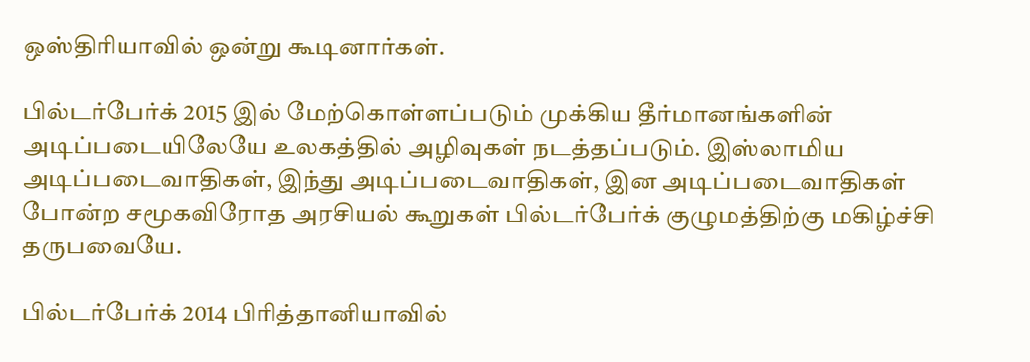ஒஸ்திரியாவில் ஒன்று கூடினார்கள்.

பில்டர்பேர்க் 2015 இல் மேற்கொள்ளப்படும் முக்கிய தீர்மானங்களின் அடிப்படையிலேயே உலகத்தில் அழிவுகள் நடத்தப்படும். இஸ்லாமிய அடிப்படைவாதிகள், இந்து அடிப்படைவாதிகள், இன அடிப்படைவாதிகள் போன்ற சமூகவிரோத அரசியல் கூறுகள் பில்டர்பேர்க் குழுமத்திற்கு மகிழ்ச்சி தருபவையே.

பில்டர்பேர்க் 2014 பிரித்தானியாவில்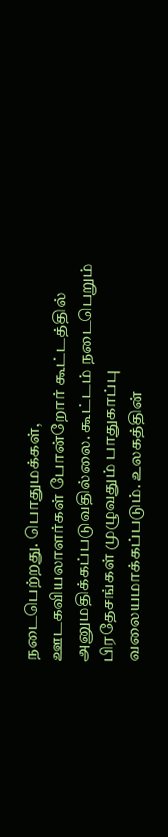நடைபெற்றது. பொதுமக்கள், ஊடகவியலாளர்கள் போன்றோர் கூட்டத்தில் அனுமதிக்கப்படுவதில்லை. கூட்டம் நடைபெறும் பிரதேசங்கள் முழுவதும் பாதுகாப்பு வலையமாக்கப்படும். உலகத்தின்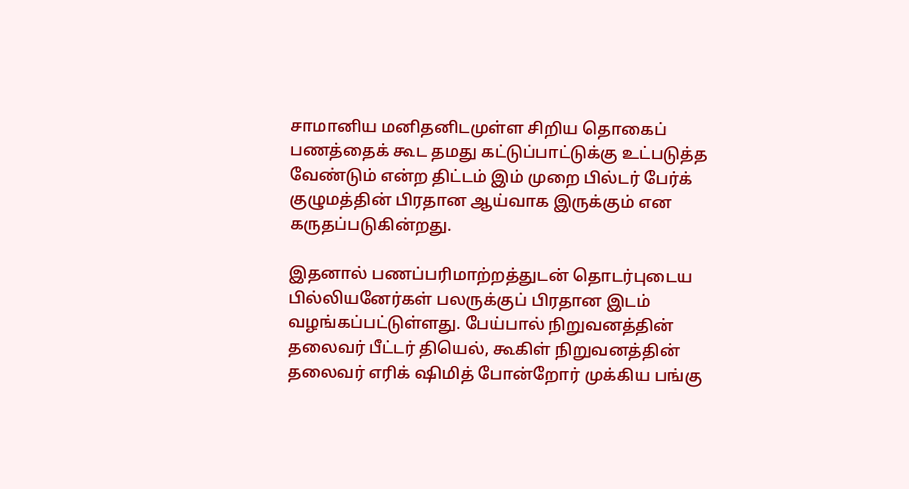சாமானிய மனிதனிடமுள்ள சிறிய தொகைப் பணத்தைக் கூட தமது கட்டுப்பாட்டுக்கு உட்படுத்த வேண்டும் என்ற திட்டம் இம் முறை பில்டர் பேர்க் குழுமத்தின் பிரதான ஆய்வாக இருக்கும் என கருதப்படுகின்றது.

இதனால் பணப்பரிமாற்றத்துடன் தொடர்புடைய பில்லியனேர்கள் பலருக்குப் பிரதான இடம் வழங்கப்பட்டுள்ளது. பேய்பால் நிறுவனத்தின் தலைவர் பீட்டர் தியெல், கூகிள் நிறுவனத்தின் தலைவர் எரிக் ஷிமித் போன்றோர் முக்கிய பங்கு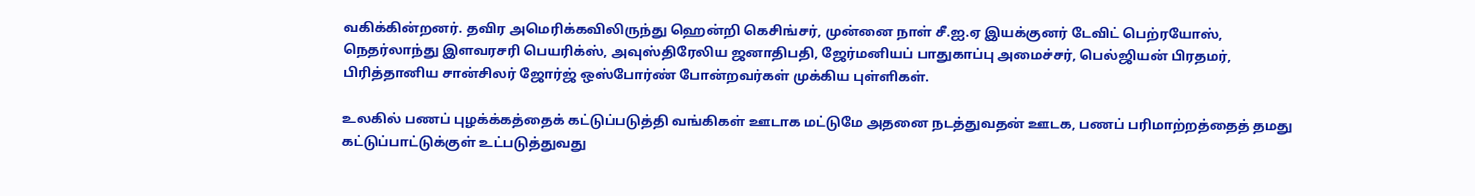வகிக்கின்றனர். தவிர அமெரிக்கவிலிருந்து ஹென்றி கெசிங்சர், முன்னை நாள் சீ.ஐ.ஏ இயக்குனர் டேவிட் பெற்ரயோஸ், நெதர்லாந்து இளவரசரி பெயரிக்ஸ், அவுஸ்திரேலிய ஜனாதிபதி, ஜேர்மனியப் பாதுகாப்பு அமைச்சர், பெல்ஜியன் பிரதமர், பிரித்தானிய சான்சிலர் ஜோர்ஜ் ஒஸ்போர்ண் போன்றவர்கள் முக்கிய புள்ளிகள்.

உலகில் பணப் புழக்க்கத்தைக் கட்டுப்படுத்தி வங்கிகள் ஊடாக மட்டுமே அதனை நடத்துவதன் ஊடக, பணப் பரிமாற்றத்தைத் தமது கட்டுப்பாட்டுக்குள் உட்படுத்துவது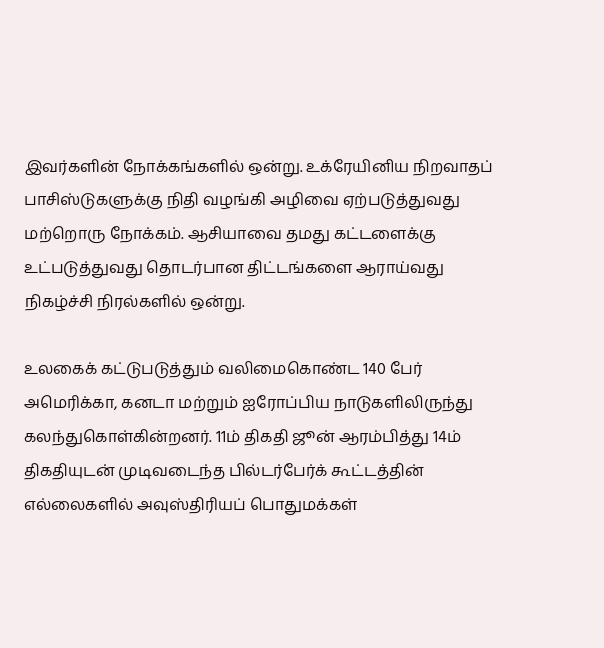இவர்களின் நோக்கங்களில் ஒன்று. உக்ரேயினிய நிறவாதப் பாசிஸ்டுகளுக்கு நிதி வழங்கி அழிவை ஏற்படுத்துவது மற்றொரு நோக்கம். ஆசியாவை தமது கட்டளைக்கு உட்படுத்துவது தொடர்பான திட்டங்களை ஆராய்வது நிகழ்ச்சி நிரல்களில் ஒன்று.

உலகைக் கட்டுபடுத்தும் வலிமைகொண்ட 140 பேர் அமெரிக்கா, கனடா மற்றும் ஐரோப்பிய நாடுகளிலிருந்து கலந்துகொள்கின்றனர். 11ம் திகதி ஜூன் ஆரம்பித்து 14ம் திகதியுடன் முடிவடைந்த பில்டர்பேர்க் கூட்டத்தின் எல்லைகளில் அவுஸ்திரியப் பொதுமக்கள்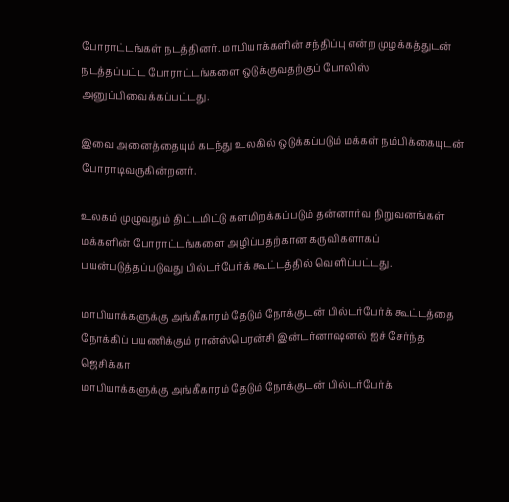போராட்டங்கள் நடத்தினர். மாபியாக்களின் சந்திப்பு என்ற முழக்கத்துடன் நடத்தப்பட்ட போராட்டங்களை ஒடுக்குவதற்குப் போலிஸ் அனுப்பிவைக்கப்பட்டது.

இவை அனைத்தையும் கடந்து உலகில் ஒடுக்கப்படும் மக்கள் நம்பிக்கையுடன் போராடிவருகின்றனர்.

உலகம் முழுவதும் திட்டமிட்டு களமிறக்கப்படும் தன்னார்வ நிறுவனங்கள் மக்களின் போராட்டங்களை அழிப்பதற்கான கருவிகளாகப் பயன்படுத்தப்படுவது பில்டர்பேர்க் கூட்டத்தில் வெளிப்பட்டது.

மாபியாக்களுக்கு அங்கீகாரம் தேடும் நோக்குடன் பில்டர்பேர்க் கூட்டத்தை நோக்கிப் பயணிக்கும் ரான்ஸ்பெரன்சி இன்டர்னாஷனல் ஐச் சேர்ந்த ஜெசிக்கா
மாபியாக்களுக்கு அங்கீகாரம் தேடும் நோக்குடன் பில்டர்பேர்க்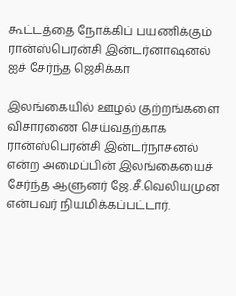கூட்டத்தை நோக்கிப் பயணிக்கும் ரான்ஸ்பெரன்சி இன்டர்னாஷனல் ஐச் சேர்ந்த ஜெசிக்கா

இலங்கையில் ஊழல் குற்றங்களை விசாரணை செய்வதற்காக ரான்ஸ்பெரன்சி இன்டர்நாசனல் என்ற அமைப்பின் இலங்கையைச் சேர்ந்த ஆளுனர் ஜே.சீ.வெலியமுன என்பவர் நியமிக்கப்பட்டார்.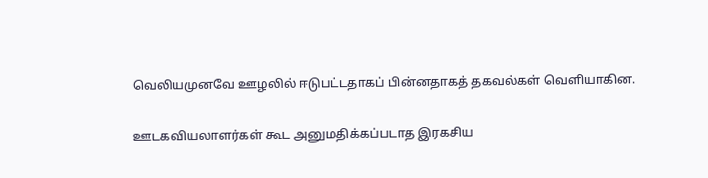வெலியமுனவே ஊழலில் ஈடுபட்டதாகப் பின்னதாகத் தகவல்கள் வெளியாகின.

ஊடகவியலாளர்கள் கூட அனுமதிக்கப்படாத இரகசிய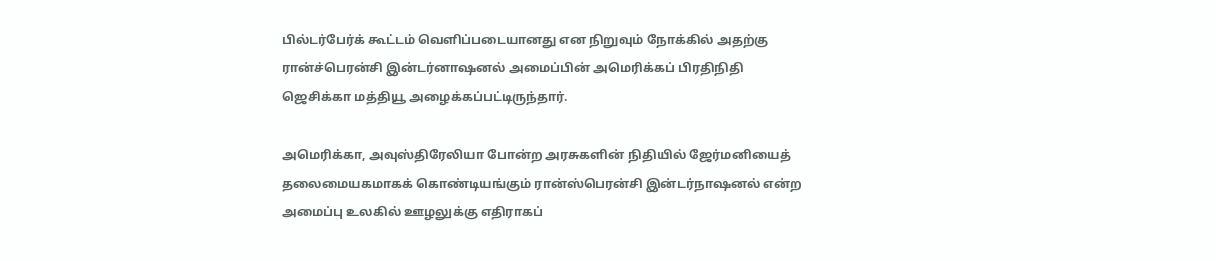பில்டர்பேர்க் கூட்டம் வெளிப்படையானது என நிறுவும் நோக்கில் அதற்கு ரான்ச்பெரன்சி இன்டர்னாஷனல் அமைப்பின் அமெரிக்கப் பிரதிநிதி ஜெசிக்கா மத்தியூ அழைக்கப்பட்டிருந்தார்.

அமெரிக்கா, அவுஸ்திரேலியா போன்ற அரசுகளின் நிதியில் ஜேர்மனியைத் தலைமையகமாகக் கொண்டியங்கும் ரான்ஸ்பெரன்சி இன்டர்நாஷனல் என்ற அமைப்பு உலகில் ஊழலுக்கு எதிராகப்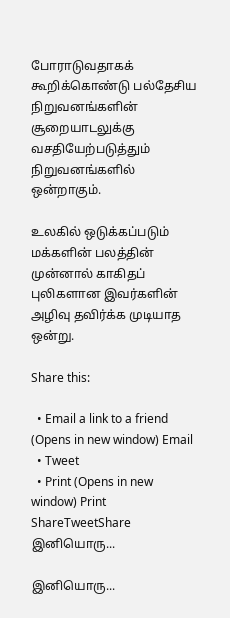போராடுவதாகக் கூறிக்கொண்டு பல்தேசிய நிறுவனங்களின் சூறையாடலுக்கு வசதியேற்படுத்தும் நிறுவனங்களில் ஒன்றாகும்.

உலகில் ஒடுக்கப்படும் மக்களின் பலத்தின் முன்னால் காகிதப் புலிகளான இவர்களின் அழிவு தவிர்க்க முடியாத ஒன்று.

Share this:

  • Email a link to a friend (Opens in new window) Email
  • Tweet
  • Print (Opens in new window) Print
ShareTweetShare
இனியொரு...

இனியொரு...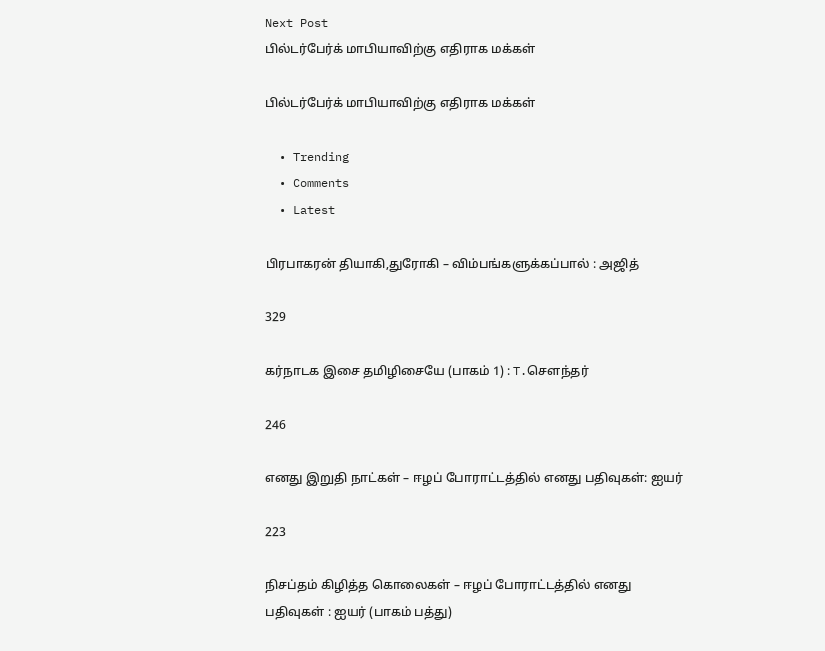Next Post
பில்டர்பேர்க் மாபியாவிற்கு எதிராக மக்கள்

பில்டர்பேர்க் மாபியாவிற்கு எதிராக மக்கள்

  • Trending
  • Comments
  • Latest

பிரபாகரன் தியாகி,துரோகி – விம்பங்களுக்கப்பால் : அஜித்

329

கர்நாடக இசை தமிழிசையே (பாகம் 1) : T.செளந்தர்

246

எனது இறுதி நாட்கள் – ஈழப் போராட்டத்தில் எனது பதிவுகள்: ஐயர்

223

நிசப்தம் கிழித்த கொலைகள் – ஈழப் போராட்டத்தில் எனது பதிவுகள் : ஐயர் (பாகம் பத்து)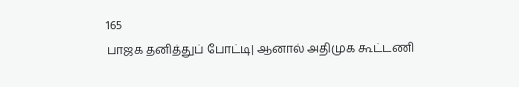165
பாஜக தனித்துப் போட்டி| ஆனால் அதிமுக கூட்டணி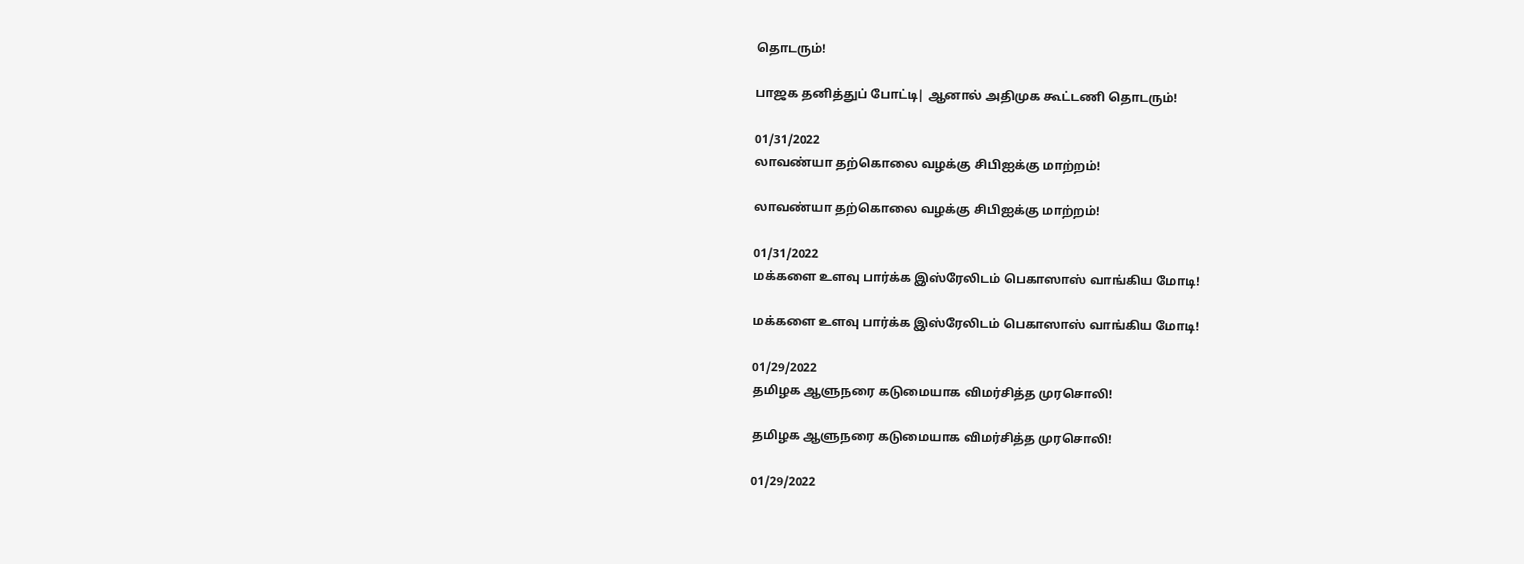தொடரும்!

பாஜக தனித்துப் போட்டி| ஆனால் அதிமுக கூட்டணி தொடரும்!

01/31/2022
லாவண்யா தற்கொலை வழக்கு சிபிஐக்கு மாற்றம்!

லாவண்யா தற்கொலை வழக்கு சிபிஐக்கு மாற்றம்!

01/31/2022
மக்களை உளவு பார்க்க இஸ்ரேலிடம் பெகாஸாஸ் வாங்கிய மோடி!

மக்களை உளவு பார்க்க இஸ்ரேலிடம் பெகாஸாஸ் வாங்கிய மோடி!

01/29/2022
தமிழக ஆளுநரை கடுமையாக விமர்சித்த முரசொலி!

தமிழக ஆளுநரை கடுமையாக விமர்சித்த முரசொலி!

01/29/2022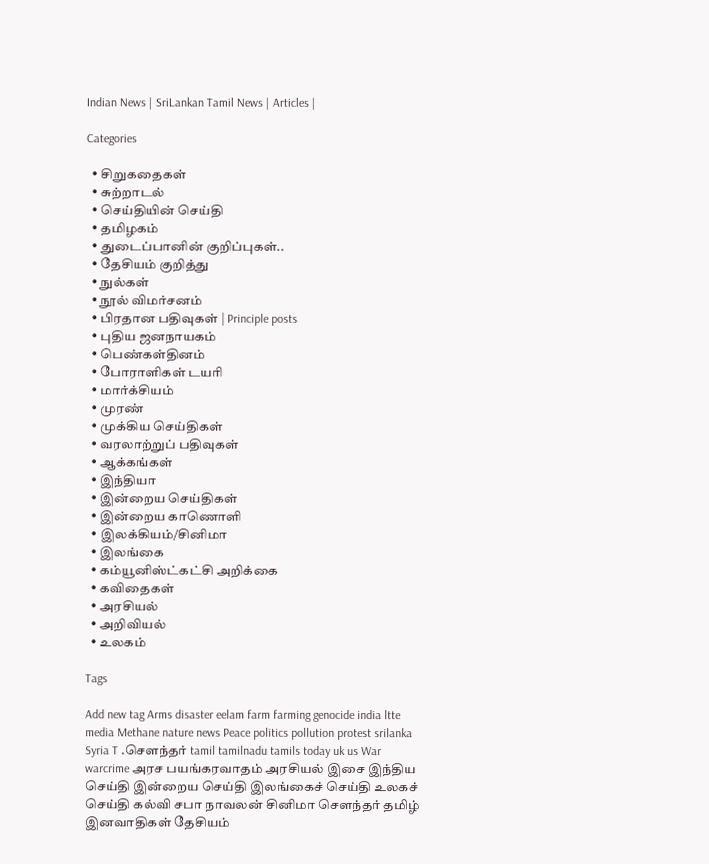Indian News | SriLankan Tamil News | Articles |

Categories

  • சிறுகதைகள்
  • சுற்றாடல்
  • செய்தியின் செய்தி
  • தமிழகம்
  • துடைப்பானின் குறிப்புகள்..
  • தேசியம் குறித்து
  • நுல்கள்
  • நூல் விமர்சனம்
  • பிரதான பதிவுகள் | Principle posts
  • புதிய ஜனநாயகம்
  • பெண்கள்தினம்
  • போராளிகள் டயரி
  • மார்க்சியம்
  • முரண்
  • முக்கிய செய்திகள்
  • வரலாற்றுப் பதிவுகள்
  • ஆக்கங்கள்
  • இந்தியா
  • இன்றைய செய்திகள்
  • இன்றைய காணொளி
  • இலக்கியம்/சினிமா
  • இலங்கை
  • கம்யூனிஸ்ட்கட்சி அறிக்கை
  • கவிதைகள்
  • அரசியல்
  • அறிவியல்
  • உலகம்

Tags

Add new tag Arms disaster eelam farm farming genocide india ltte media Methane nature news Peace politics pollution protest srilanka Syria T .சௌந்தர் tamil tamilnadu tamils today uk us War warcrime அரச பயங்கரவாதம் அரசியல் இசை இந்திய செய்தி இன்றைய செய்தி இலங்கைச் செய்தி உலகச் செய்தி கல்வி சபா நாவலன் சினிமா சௌந்தர் தமிழ் இனவாதிகள் தேசியம்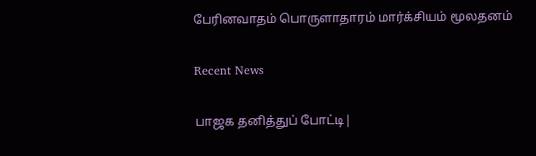பேரினவாதம் பொருளாதாரம் மார்க்சியம் மூலதனம்

Recent News

பாஜக தனித்துப் போட்டி|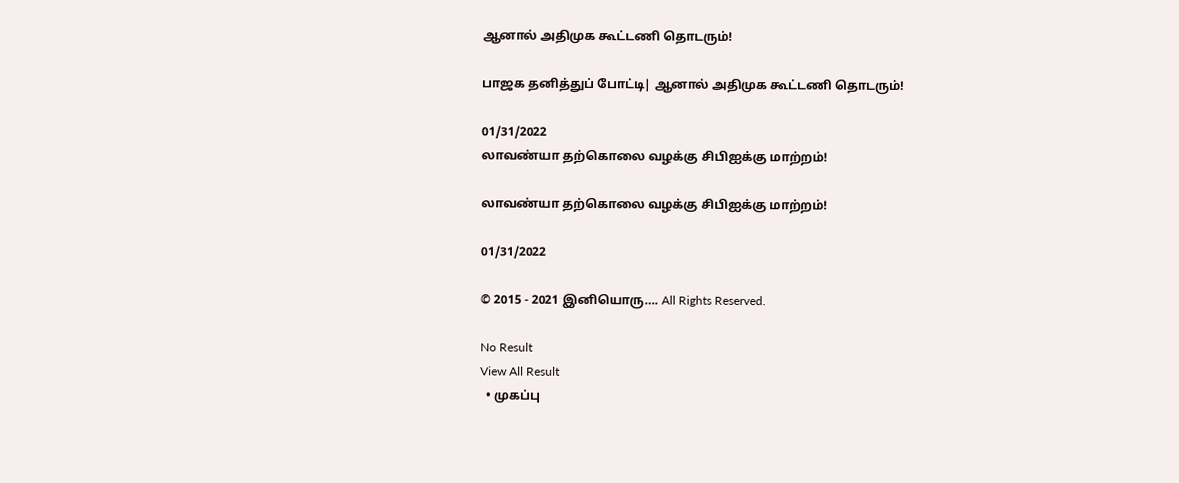ஆனால் அதிமுக கூட்டணி தொடரும்!

பாஜக தனித்துப் போட்டி| ஆனால் அதிமுக கூட்டணி தொடரும்!

01/31/2022
லாவண்யா தற்கொலை வழக்கு சிபிஐக்கு மாற்றம்!

லாவண்யா தற்கொலை வழக்கு சிபிஐக்கு மாற்றம்!

01/31/2022

© 2015 - 2021 இனியொரு…. All Rights Reserved.

No Result
View All Result
  • முகப்பு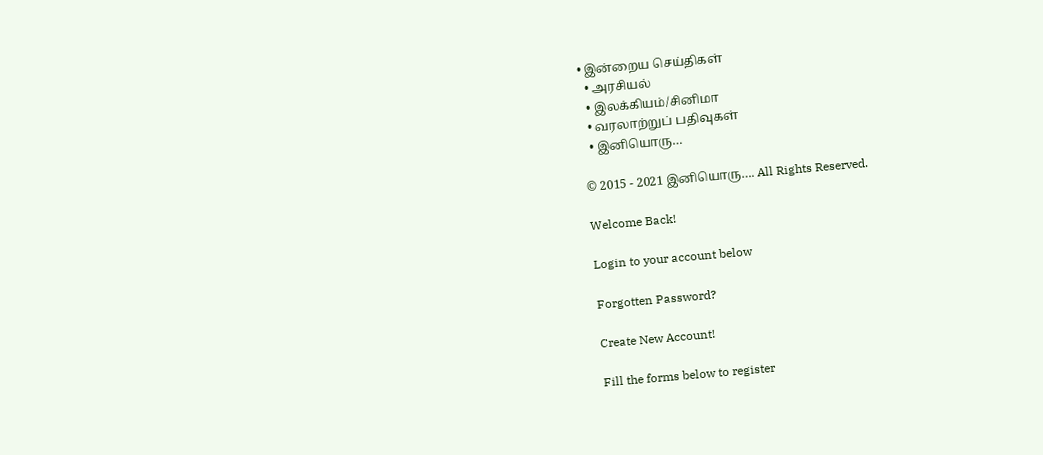• இன்றைய செய்திகள்
  • அரசியல்
  • இலக்கியம்/சினிமா
  • வரலாற்றுப் பதிவுகள்
  • இனியொரு…

© 2015 - 2021 இனியொரு…. All Rights Reserved.

Welcome Back!

Login to your account below

Forgotten Password?

Create New Account!

Fill the forms below to register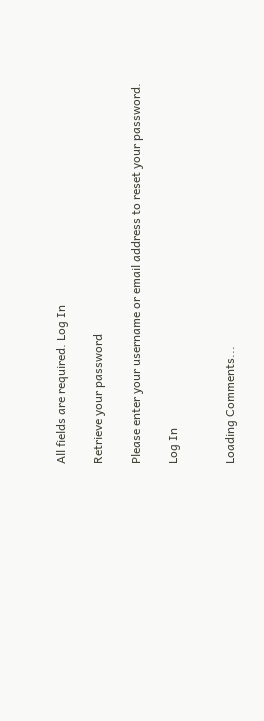All fields are required. Log In

Retrieve your password

Please enter your username or email address to reset your password.

Log In


Loading Comments...